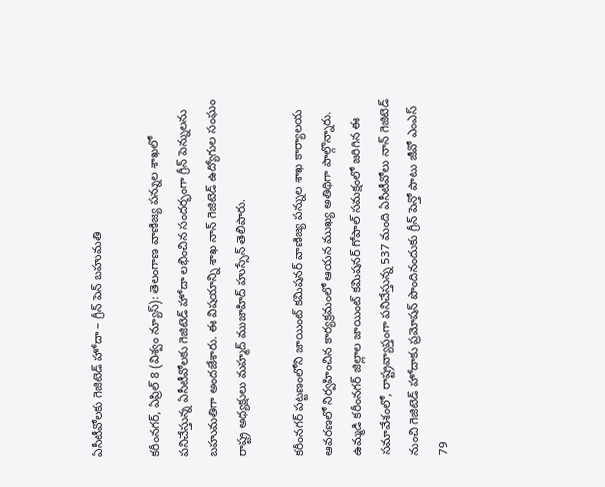ఏసీటీవోలకు గెజిటెడ్ హోదా – గ్రీన్ పెన్ బహుమతి

కరీంనగర్, ఏప్రిల్ 8 (విశ్వం న్యూస్): తెలంగాణ వాణిజ్య పన్నుల శాఖలో పనిచేస్తున్న ఏసీటీవోలకు గెజిటెడ్ హోదా లభించిన సందర్భంగా గ్రీన్ పెన్నులను బహుమతిగా అందజేశారు. ఈ విషయాన్ని శాఖ నాన్ గెజిటెడ్ ఉద్యోగుల సంఘం రాష్ట్ర అధ్యక్షులు మహ్మద్ ముజాహిద్ హుస్సేన్ తెలిపారు.

కరీంనగర్ పట్టణంలోని జాయింట్ కమిషనర్ వాణిజ్య పన్నుల శాఖ కార్యాలయ ఆవరణలో నిర్వహించిన కార్యక్రమంలో ఆయన ముఖ్య అతిథిగా పాల్గొన్నారు. ఉమ్మడి కరీంనగర్ జిల్లాల జాయింట్ కమిషనర్ గోపాల్ సమక్షంలో జరిగిన ఈ సమావేశంలో, రాష్ట్రవ్యాప్తంగా పనిచేస్తున్న 537 మంది ఏసీటీవోలు నాన్ గెజిటెడ్ నుంచి గెజిటెడ్ హోదాకు ప్రమోషన్ పొందినందుకు గ్రీన్ పెన్తో పాటు జీవో ఎంఎస్ 79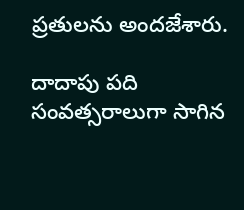ప్రతులను అందజేశారు.

దాదాపు పది సంవత్సరాలుగా సాగిన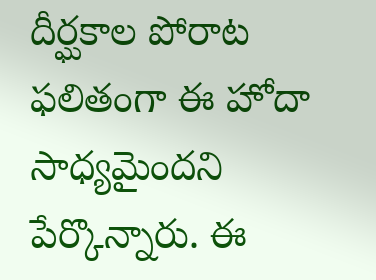దీర్ఘకాల పోరాట ఫలితంగా ఈ హోదా సాధ్యమైందని పేర్కొన్నారు. ఈ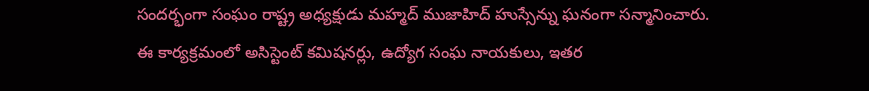సందర్భంగా సంఘం రాష్ట్ర అధ్యక్షుడు మహ్మద్ ముజాహిద్ హుస్సేన్ను ఘనంగా సన్మానించారు.
ఈ కార్యక్రమంలో అసిస్టెంట్ కమిషనర్లు, ఉద్యోగ సంఘ నాయకులు, ఇతర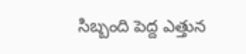సిబ్బంది పెద్ద ఎత్తున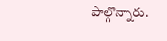పాల్గొన్నారు.